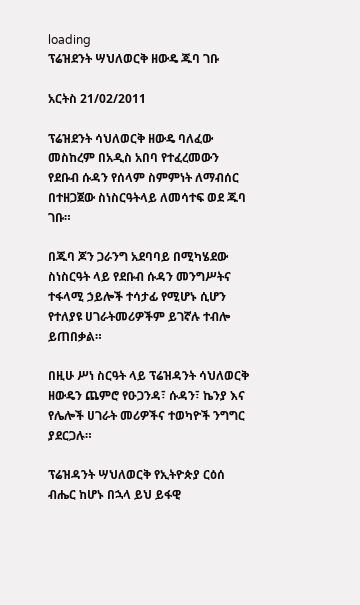loading
ፕሬዝደንት ሣህለወርቅ ዘውዴ ጁባ ገቡ

አርትስ 21/02/2011

ፕሬዝደንት ሳህለወርቅ ዘውዴ ባለፈው መስከረም በአዲስ አበባ የተፈረመውን የደቡብ ሱዳን የሰላም ስምምነት ለማብሰር በተዘጋጀው ስነስርዓትላይ ለመሳተፍ ወደ ጁባ ገቡ።

በጁባ ጆን ጋራንግ አደባባይ በሚካሄደው ስነስርዓት ላይ የደቡብ ሱዳን መንግሥትና ተፋላሚ ኃይሎች ተሳታፊ የሚሆኑ ሲሆን የተለያዩ ሀገራትመሪዎችም ይገኛሉ ተብሎ ይጠበቃል።

በዚሁ ሥነ ስርዓት ላይ ፕሬዝዳንት ሳህለወርቅ ዘውዴን ጨምሮ የዑጋንዳ፣ ሱዳን፣ ኬንያ እና የሌሎች ሀገራት መሪዎችና ተወካዮች ንግግር ያደርጋሉ።

ፕሬዝዳንት ሣህለወርቅ የኢትዮጵያ ርዕሰ ብሔር ከሆኑ በኋላ ይህ ይፋዊ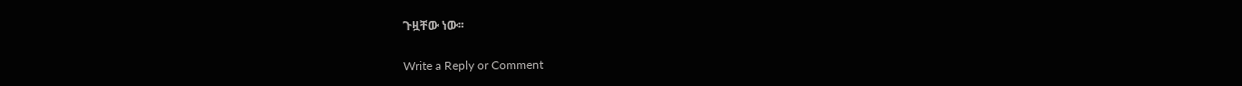ጉዟቸው ነው፡፡

Write a Reply or Comment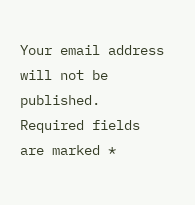Your email address will not be published. Required fields are marked *